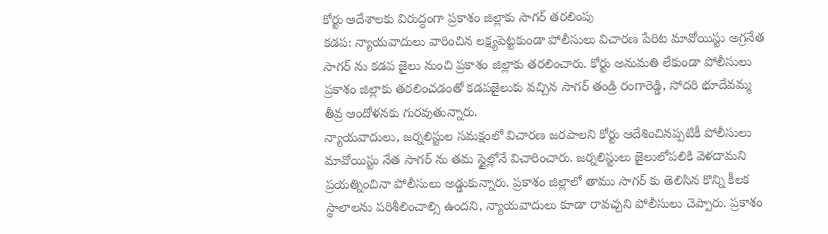కోర్టు ఆదేశాలకు విరుద్ధంగా ప్రకాశం జిల్లాకు సాగర్ తరలింపు
కడప: న్యాయవాదులు వారించిన లక్ష్యపెట్టకుండా పోలీసులు విచారణ పేరిట మావోయిస్టు అగ్రనేత సాగర్ ను కడప జైలు నుంచి ప్రకాశం జిల్లాకు తరలించారు. కోర్టు అనుమతి లేకుండా పోలీసులు ప్రకాశం జిల్లాకు తరలించడంతో కడపజైలుకు వచ్చిన సాగర్ తండ్రి రంగారెడ్డి, సోదరి భూదేవమ్మ తీవ్ర ఆందోళనకు గురవుతున్నారు.
న్యాయవాదులు, జర్నలిస్టుల సమక్షంలో విచారణ జరపాలని కోర్టు ఆదేశించినప్పటికీ పోలీసులు మావోయిస్టు నేత సాగర్ ను తమ స్టైల్లోనే విచారించారు. జర్నలిస్టులు జైలులోపలికి వెళదామని ప్రయత్నించినా పోలీసులు అడ్డుకున్నారు. ప్రకాశం జిల్లాలో తాము సాగర్ కు తెలిసిన కొన్ని కీలక స్థాలాలను పరిశీలించాల్సి ఉందని, న్యాయవాదులు కూడా రావచ్చని పోలీసులు చెప్పారు. ప్రకాశం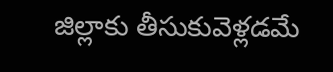జిల్లాకు తీసుకువెళ్లడమే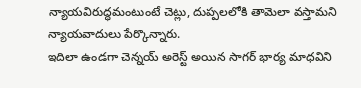న్యాయవిరుద్ధమంటుంటే చెట్లు, దుప్పలలోకి తామెలా వస్తామని న్యాయవాదులు పేర్కొన్నారు.
ఇదిలా ఉండగా చెన్నయ్ అరెస్ట్ అయిన సాగర్ భార్య మాధవిని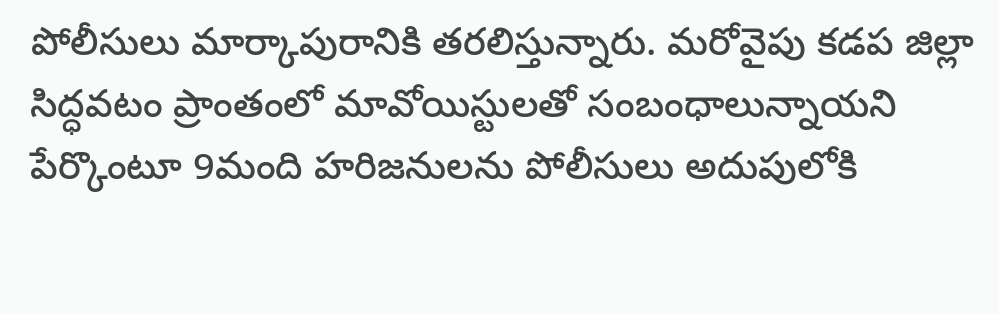పోలీసులు మార్కాపురానికి తరలిస్తున్నారు. మరోవైపు కడప జిల్లా సిద్ధవటం ప్రాంతంలో మావోయిస్టులతో సంబంధాలున్నాయని పేర్కొంటూ 9మంది హరిజనులను పోలీసులు అదుపులోకి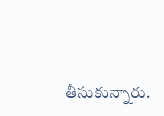తీసుకున్నారు.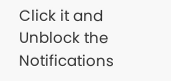Click it and Unblock the Notifications